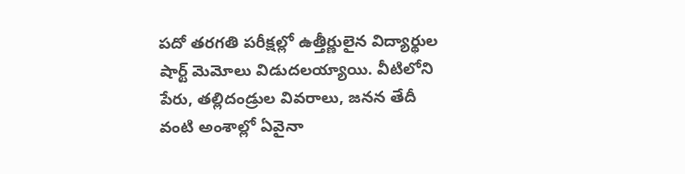పదో తరగతి పరీక్షల్లో ఉత్తీర్ణులైన విద్యార్థుల షార్ట్ మెమోలు విడుదలయ్యాయి. వీటిలోని పేరు, తల్లిదండ్రుల వివరాలు, జనన తేదీ వంటి అంశాల్లో ఏవైనా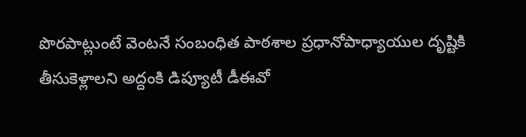పొరపాట్లుంటే వెంటనే సంబంధిత పాఠశాల ప్రధానోపాధ్యాయుల దృష్టికి తీసుకెళ్లాలని అద్దంకి డిప్యూటీ డీఈవో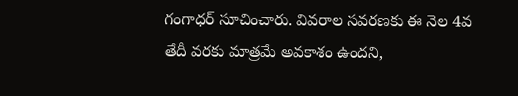గంగాధర్ సూచించారు. వివరాల సవరణకు ఈ నెల 4వ తేదీ వరకు మాత్రమే అవకాశం ఉందని,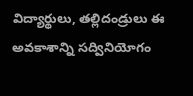విద్యార్థులు, తల్లిదండ్రులు ఈ అవకాశాన్ని సద్వినియోగం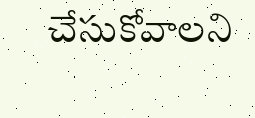చేసుకోవాలని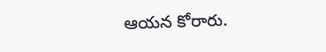ఆయన కోరారు.